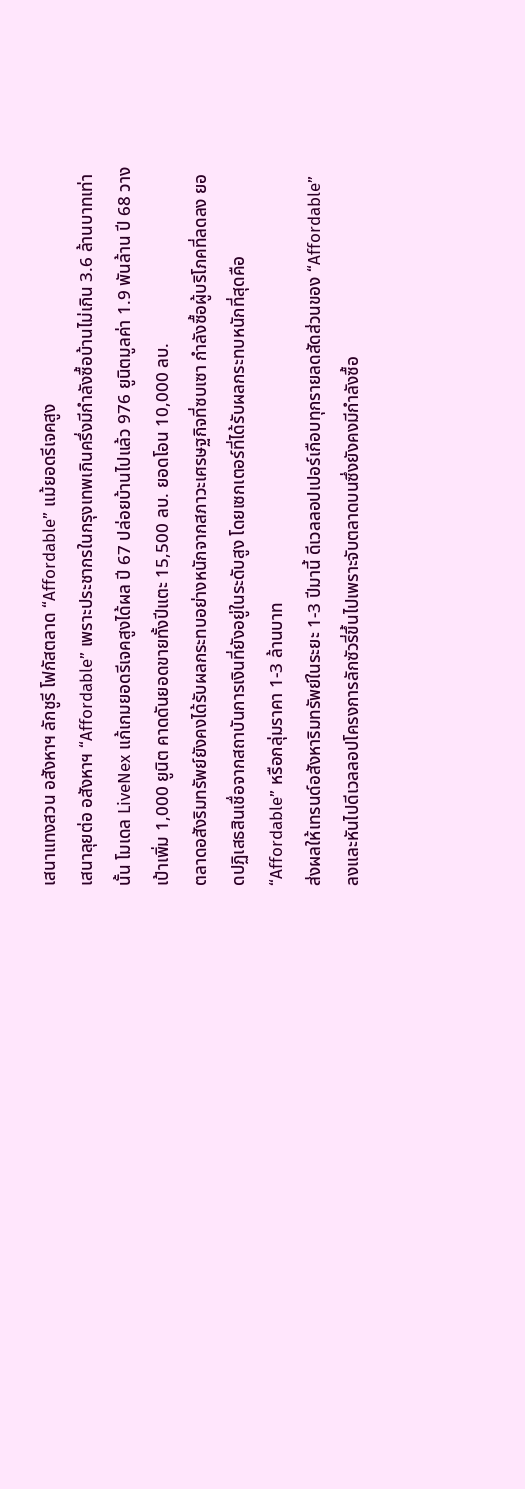เสนาแทงสวน อสังหาฯ ลักชูรี โฟกัสตลาด “Affordable” แม้ยอดรีเจคสูง
เสนาลุยต่อ อสังหาฯ “Affordable” เพราะประชากรในกรุงเทพเกินครึ่งมีกำลังซื้อบ้านไม่เกิน 3.6 ล้านบาทเท่านั้น โมเดล LiveNex แก้เกมยอดรีเจคสูงได้ผล ปี 67 ปล่อยบ้านไปแล้ว 976 ยูนิตมูลค่า 1.9 พันล้าน ปี 68 วางเป้าเพิ่ม 1,000 ยูนิต คาดดันยอดขายทั้งปีแตะ 15,500 ลบ. ยอดโอน 10,000 ลบ.
ตลาดอสังริมทรัพย์ยังคงได้รับผลกระทบอย่างหนักจากสภาวะเศรษฐกิจที่ซบเซา กำลังซื้อผู้บริโภคที่ลดลง ยอดปฏิเสธสินเชื่อจากสถาบันการเงินที่ยังอยู่ในระดับสูง โดยเซกเตอร์ที่ได้รับผลกระทบหนักที่สุดคือ “Affordable” หรือกลุ่มราคา 1-3 ล้านบาท
ส่งผลให้เทรนด์อสังหาริมทรัพย์ในระยะ 1-3 ปีมานี้ ดีเวลลอปเปอร์เกือบทุกรายลดสัดส่วนของ “Affordable” ลงและหันไปดีเวลลอปโครงการลักซัวรี่ขึ้นไปเพราะจับตลาดบนซึ่งยังคงมีกำลังซื้อ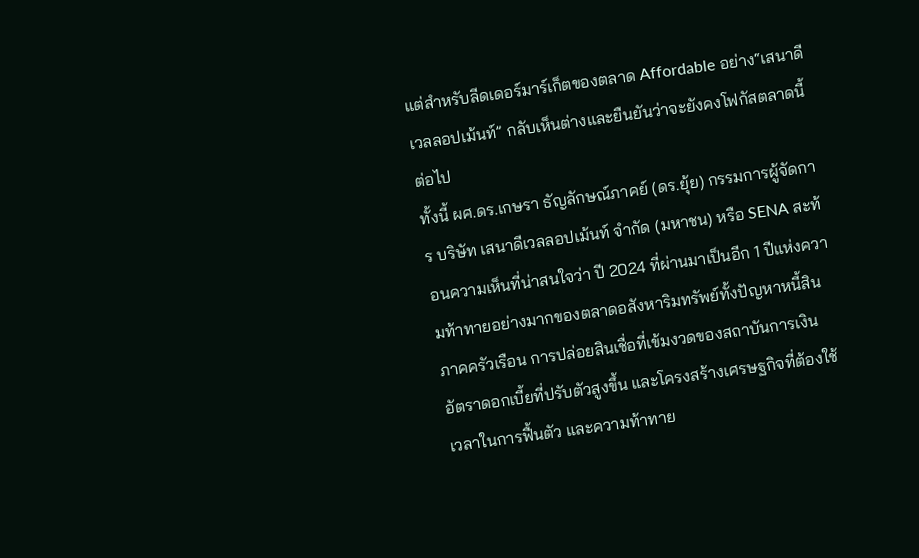แต่สำหรับลีดเดอร์มาร์เก็ตของตลาด Affordable อย่าง“เสนาดีเวลลอปเม้นท์” กลับเห็นต่างและยืนยันว่าจะยังคงโฟกัสตลาดนี้ต่อไป
ทั้งนี้ ผศ.ดร.เกษรา ธัญลักษณ์ภาคย์ (ดร.ยุ้ย) กรรมการผู้จัดการ บริษัท เสนาดีเวลลอปเม้นท์ จำกัด (มหาชน) หรือ SENA สะท้อนความเห็นที่น่าสนใจว่า ปี 2024 ที่ผ่านมาเป็นอีก 1 ปีแห่งความท้าทายอย่างมากของตลาดอสังหาริมทรัพย์ทั้งปัญหาหนี้สินภาคครัวเรือน การปล่อยสินเชื่อที่เข้มงวดของสถาบันการเงิน อัตราดอกเบี้ยที่ปรับตัวสูงขึ้น และโครงสร้างเศรษฐกิจที่ต้องใช้เวลาในการฟื้นตัว และความท้าทาย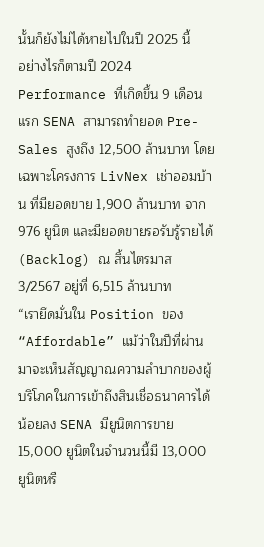นั้นก็ยังไม่ได้หายไปในปี 2025 นี้
อย่างไรก็ตามปี 2024 Performance ที่เกิดขึ้น 9 เดือนแรก SENA สามารถทำยอด Pre-Sales สูงถึง 12,500 ล้านบาท โดยเฉพาะโครงการ LivNex เช่าออมบ้าน ที่มียอดขาย 1,900 ล้านบาท จาก 976 ยูนิต และมียอดขายรอรับรู้รายได้ (Backlog) ณ สิ้นไตรมาส 3/2567 อยู่ที่ 6,515 ล้านบาท
“เรายึดมั่นใน Position ของ “Affordable” แม้ว่าในปีที่ผ่านมาจะเห็นสัญญาณความลำบากของผู้บริโภคในการเข้าถึงสินเชื่อธนาคารได้น้อยลง SENA มียูนิตการขาย 15,000 ยูนิตในจำนวนนี้มี 13,000 ยูนิตหรื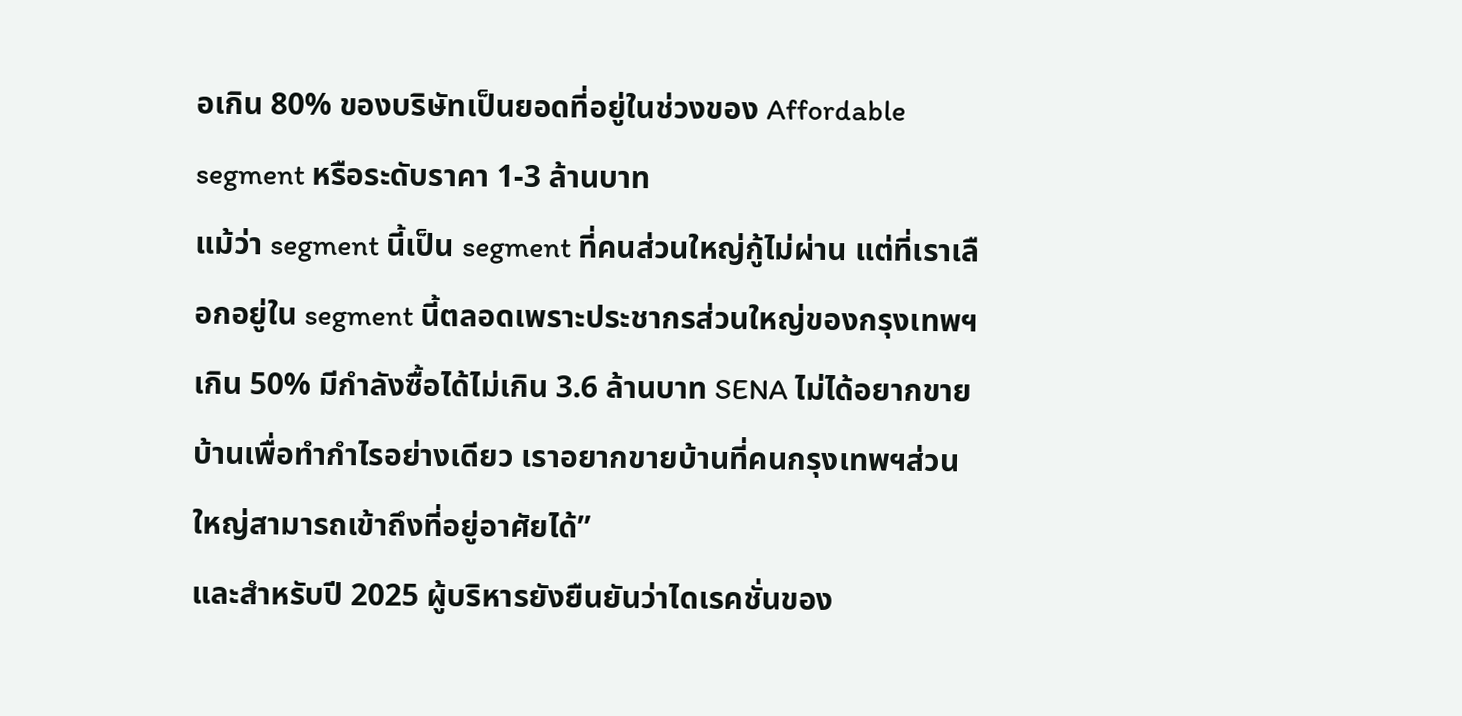อเกิน 80% ของบริษัทเป็นยอดที่อยู่ในช่วงของ Affordable segment หรือระดับราคา 1-3 ล้านบาท
แม้ว่า segment นี้เป็น segment ที่คนส่วนใหญ่กู้ไม่ผ่าน แต่ที่เราเลือกอยู่ใน segment นี้ตลอดเพราะประชากรส่วนใหญ่ของกรุงเทพฯ เกิน 50% มีกำลังซื้อได้ไม่เกิน 3.6 ล้านบาท SENA ไม่ได้อยากขายบ้านเพื่อทำกำไรอย่างเดียว เราอยากขายบ้านที่คนกรุงเทพฯส่วนใหญ่สามารถเข้าถึงที่อยู่อาศัยได้”
และสำหรับปี 2025 ผู้บริหารยังยืนยันว่าไดเรคชั่นของ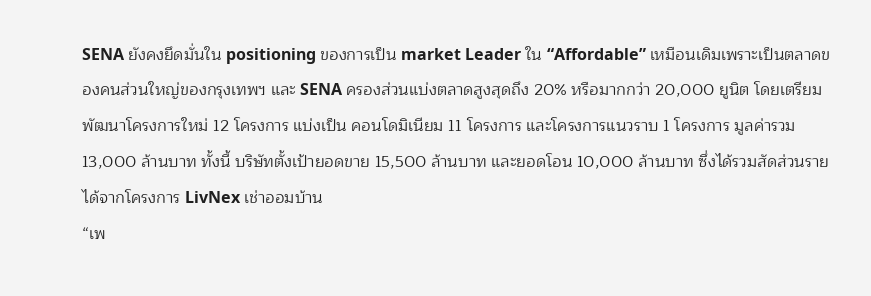SENA ยังคงยึดมั่นใน positioning ของการเป็น market Leader ใน “Affordable” เหมือนเดิมเพราะเป็นตลาดของคนส่วนใหญ่ของกรุงเทพฯ และ SENA ครองส่วนแบ่งตลาดสูงสุดถึง 20% หรือมากกว่า 20,000 ยูนิต โดยเตรียมพัฒนาโครงการใหม่ 12 โครงการ แบ่งเป็น คอนโดมิเนียม 11 โครงการ และโครงการแนวราบ 1 โครงการ มูลค่ารวม 13,000 ล้านบาท ทั้งนี้ บริษัทตั้งเป้ายอดขาย 15,500 ล้านบาท และยอดโอน 10,000 ล้านบาท ซึ่งได้รวมสัดส่วนรายได้จากโครงการ LivNex เช่าออมบ้าน
“เพ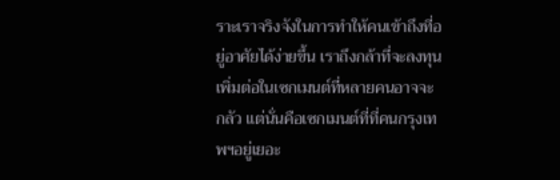ราะเราจริงจังในการทำให้คนเข้าถึงที่อยู่อาศัยได้ง่ายขึ้น เราถึงกล้าที่จะลงทุนเพิ่มต่อในเซกเมนต์ที่หลายคนอาจจะกลัว แต่นั่นคือเซกเมนต์ที่ที่คนกรุงเทพฯอยู่เยอะ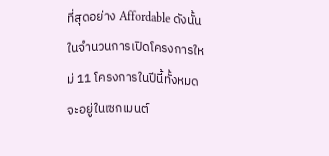ที่สุดอย่าง Affordable ดังนั้นในจำนวนการเปิดโครงการใหม่ 11 โครงการในปีนี้ทั้งหมดจะอยู่ในเซกเมนต์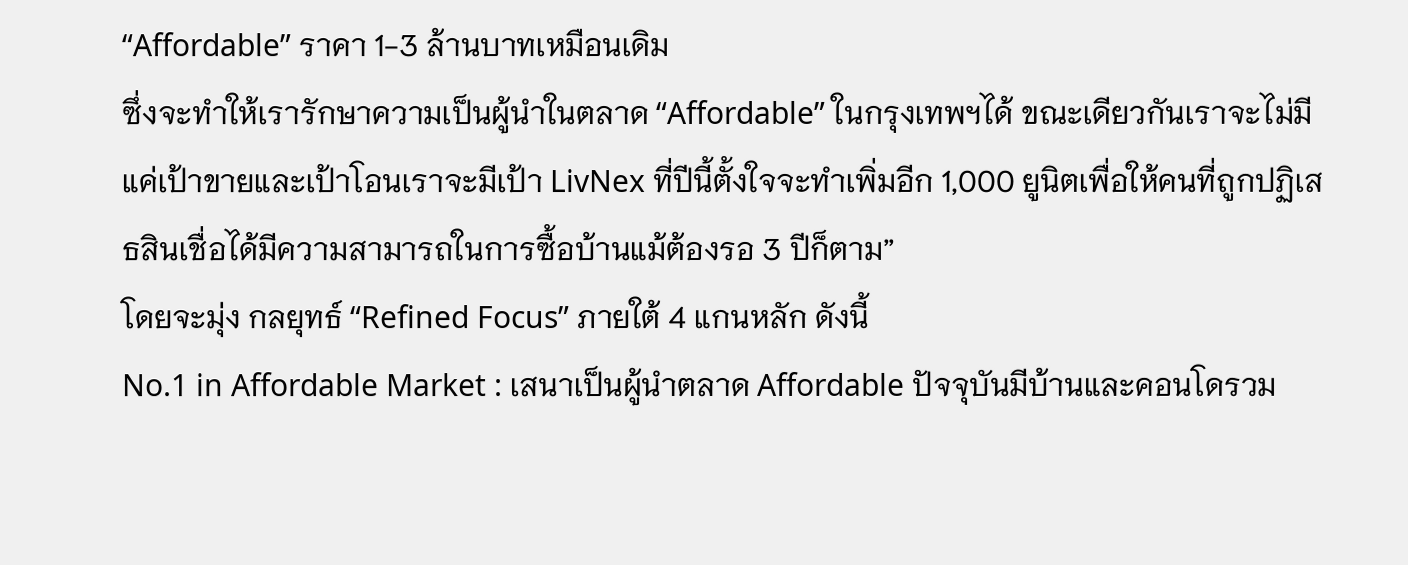“Affordable” ราคา 1-3 ล้านบาทเหมือนเดิม
ซึ่งจะทำให้เรารักษาความเป็นผู้นำในตลาด “Affordable” ในกรุงเทพฯได้ ขณะเดียวกันเราจะไม่มีแค่เป้าขายและเป้าโอนเราจะมีเป้า LivNex ที่ปีนี้ตั้งใจจะทำเพิ่มอีก 1,000 ยูนิตเพื่อให้คนที่ถูกปฏิเสธสินเชื่อได้มีความสามารถในการซื้อบ้านแม้ต้องรอ 3 ปีก็ตาม”
โดยจะมุ่ง กลยุทธ์ “Refined Focus” ภายใต้ 4 แกนหลัก ดังนี้
No.1 in Affordable Market : เสนาเป็นผู้นำตลาด Affordable ปัจจุบันมีบ้านและคอนโดรวม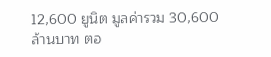12,600 ยูนิต มูลค่ารวม 30,600 ล้านบาท ตอ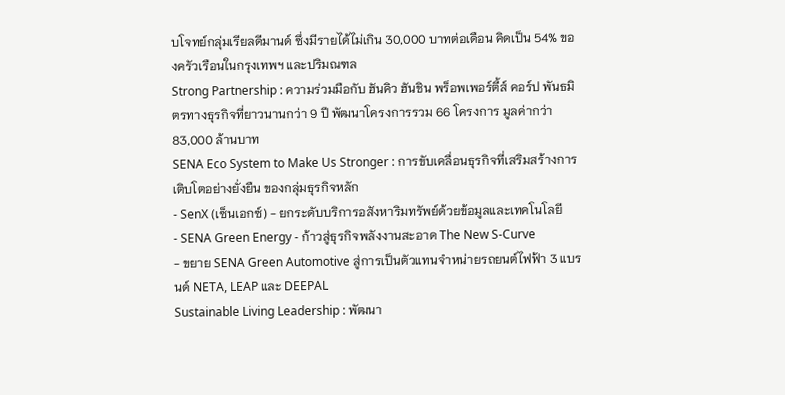บโจทย์กลุ่มเรียลดีมานด์ ซึ่งมีรายได้ไม่เกิน 30,000 บาทต่อเดือน คิดเป็น 54% ของครัวเรือนในกรุงเทพฯ และปริมณฑล
Strong Partnership : ความร่วมมือกับ ฮันคิว ฮันชิน พร็อพเพอร์ตี้ส์ คอร์ป พันธมิตรทางธุรกิจที่ยาวนานกว่า 9 ปี พัฒนาโครงการรวม 66 โครงการ มูลค่ากว่า 83,000 ล้านบาท
SENA Eco System to Make Us Stronger : การขับเคลื่อนธุรกิจที่เสริมสร้างการเติบโตอย่างยั่งยืน ของกลุ่มธุรกิจหลัก
- SenX (เซ็นเอกซ์) - ยกระดับบริการอสังหาริมทรัพย์ด้วยข้อมูลและเทคโนโลยี
- SENA Green Energy - ก้าวสู่ธุรกิจพลังงานสะอาด The New S-Curve
- ขยาย SENA Green Automotive สู่การเป็นตัวแทนจำหน่ายรถยนต์ไฟฟ้า 3 แบรนด์ NETA, LEAP และ DEEPAL
Sustainable Living Leadership : พัฒนา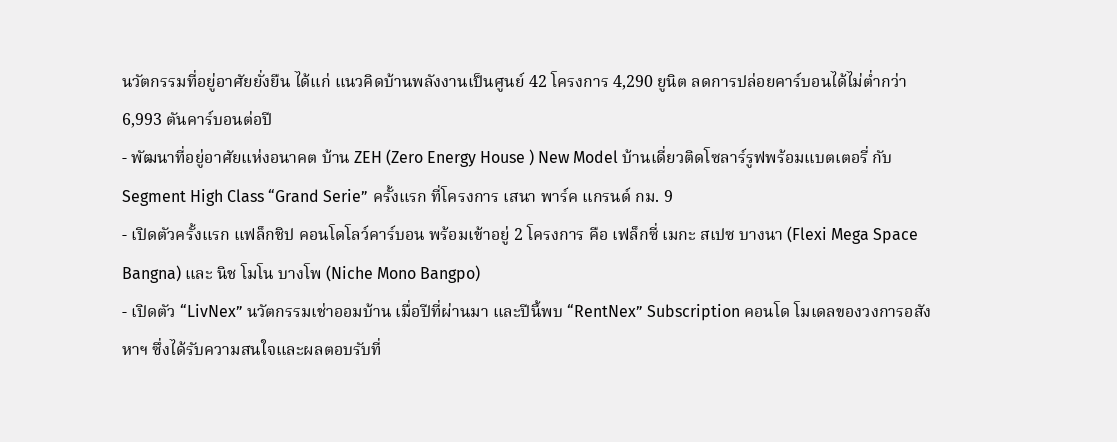นวัตกรรมที่อยู่อาศัยยั่งยืน ได้แก่ แนวคิดบ้านพลังงานเป็นศูนย์ 42 โครงการ 4,290 ยูนิต ลดการปล่อยคาร์บอนได้ไม่ต่ำกว่า 6,993 ตันคาร์บอนต่อปี
- พัฒนาที่อยู่อาศัยแห่งอนาคต บ้าน ZEH (Zero Energy House ) New Model บ้านเดี่ยวติดโซลาร์รูฟพร้อมแบตเตอรี่ กับ Segment High Class “Grand Serie” ครั้งแรก ที่โครงการ เสนา พาร์ค แกรนด์ กม. 9
- เปิดตัวครั้งแรก แฟล็กชิป คอนโดโลว์คาร์บอน พร้อมเข้าอยู่ 2 โครงการ คือ เฟล็กซี่ เมกะ สเปซ บางนา (Flexi Mega Space Bangna) และ นิช โมโน บางโพ (Niche Mono Bangpo)
- เปิดตัว “LivNex” นวัตกรรมเช่าออมบ้าน เมื่อปีที่ผ่านมา และปีนี้พบ “RentNex” Subscription คอนโด โมเดลของวงการอสังหาฯ ซึ่งได้รับความสนใจและผลตอบรับที่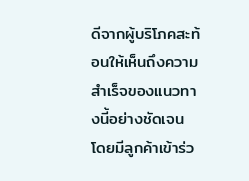ดีจากผู้บริโภคสะท้อนให้เห็นถึงความสำเร็จของแนวทางนี้อย่างชัดเจน โดยมีลูกค้าเข้าร่ว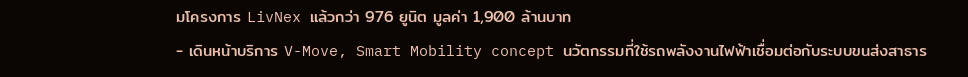มโครงการ LivNex แล้วกว่า 976 ยูนิต มูลค่า 1,900 ล้านบาท
- เดินหน้าบริการ V-Move, Smart Mobility concept นวัตกรรมที่ใช้รถพลังงานไฟฟ้าเชื่อมต่อกับระบบขนส่งสาธาร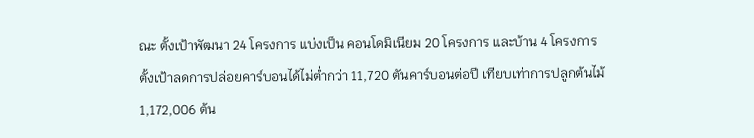ณะ ตั้งเป้าพัฒนา 24 โครงการ แบ่งเป็น คอนโดมิเนียม 20 โครงการ และบ้าน 4 โครงการ ตั้งเป้าลดการปล่อยคาร์บอนได้ไม่ต่ำกว่า 11,720 ตันคาร์บอนต่อปี เทียบเท่าการปลูกต้นไม้ 1,172,006 ต้น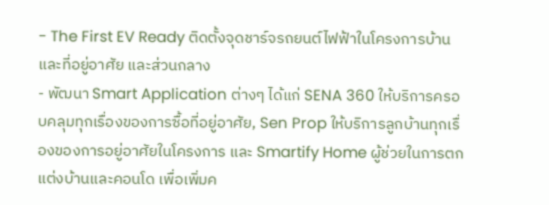- The First EV Ready ติดตั้งจุดชาร์จรถยนต์ไฟฟ้าในโครงการบ้านและที่อยู่อาศัย และส่วนกลาง
- พัฒนา Smart Application ต่างๆ ได้แก่ SENA 360 ให้บริการครอบคลุมทุกเรื่องของการซื้อที่อยู่อาศัย, Sen Prop ให้บริการลูกบ้านทุกเรื่องของการอยู่อาศัยในโครงการ และ Smartify Home ผู้ช่วยในการตกแต่งบ้านและคอนโด เพื่อเพิ่มค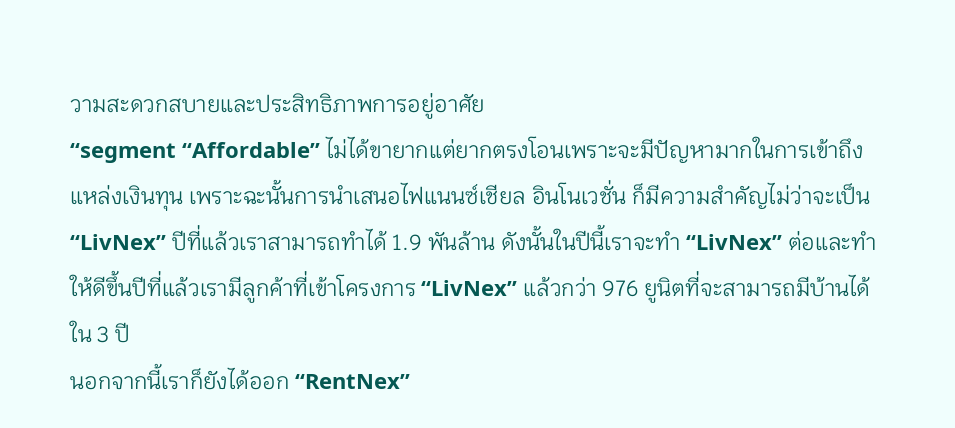วามสะดวกสบายและประสิทธิภาพการอยู่อาศัย
“segment “Affordable” ไม่ได้ขายากแต่ยากตรงโอนเพราะจะมีปัญหามากในการเข้าถึงแหล่งเงินทุน เพราะฉะนั้นการนำเสนอไฟแนนซ์เชียล อินโนเวชั่น ก็มีความสำคัญไม่ว่าจะเป็น “LivNex” ปีที่แล้วเราสามารถทำได้ 1.9 พันล้าน ดังนั้นในปีนี้เราจะทำ “LivNex” ต่อและทำให้ดีขึ้นปีที่แล้วเรามีลูกค้าที่เข้าโครงการ “LivNex” แล้วกว่า 976 ยูนิตที่จะสามารถมีบ้านได้ใน 3 ปี
นอกจากนี้เราก็ยังได้ออก “RentNex”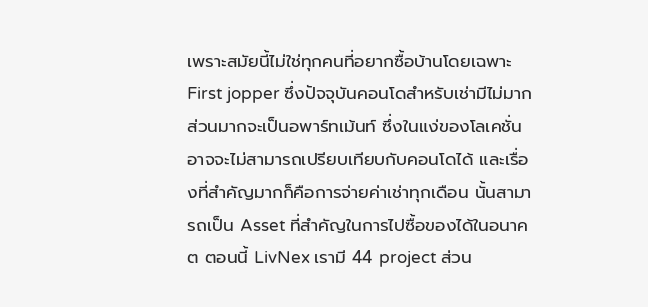เพราะสมัยนี้ไม่ใช่ทุกคนที่อยากซื้อบ้านโดยเฉพาะ First jopper ซึ่งปัจจุบันคอนโดสำหรับเช่ามีไม่มากส่วนมากจะเป็นอพาร์ทเม้นท์ ซึ่งในแง่ของโลเคชั่นอาจจะไม่สามารถเปรียบเทียบกับคอนโดได้ และเรื่องที่สำคัญมากก็คือการจ่ายค่าเช่าทุกเดือน นั้นสามารถเป็น Asset ที่สำคัญในการไปซื้อของได้ในอนาคต ตอนนี้ LivNex เรามี 44 project ส่วน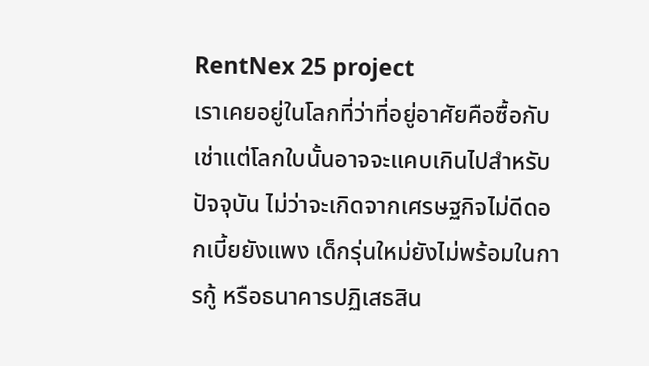RentNex 25 project
เราเคยอยู่ในโลกที่ว่าที่อยู่อาศัยคือซื้อกับเช่าแต่โลกใบนั้นอาจจะแคบเกินไปสำหรับปัจจุบัน ไม่ว่าจะเกิดจากเศรษฐกิจไม่ดีดอกเบี้ยยังแพง เด็กรุ่นใหม่ยังไม่พร้อมในการกู้ หรือธนาคารปฏิเสธสิน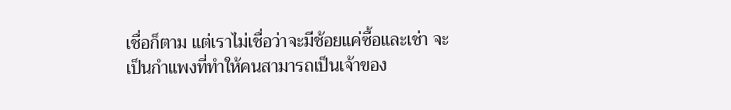เชื่อก็ตาม แต่เราไม่เชื่อว่าจะมีช้อยแค่ซื้อและเช่า จะเป็นกำแพงที่ทำให้คนสามารถเป็นเจ้าของ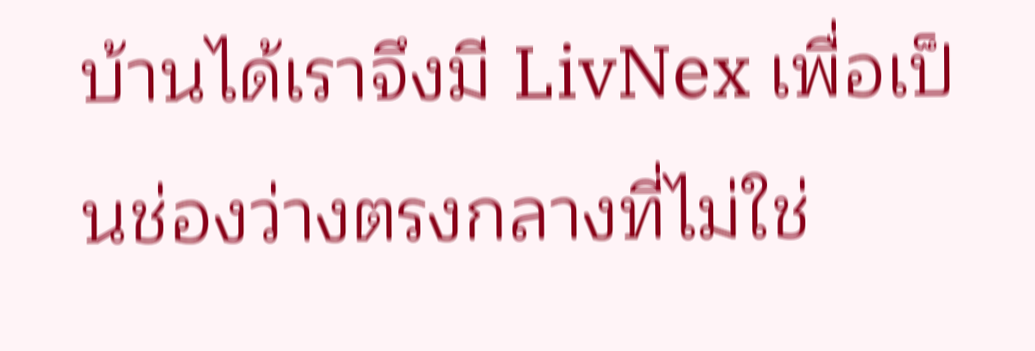บ้านได้เราจึงมี LivNex เพื่อเป็นช่องว่างตรงกลางที่ไม่ใช่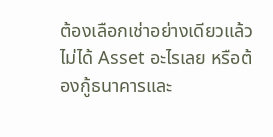ต้องเลือกเช่าอย่างเดียวแล้วไม่ได้ Asset อะไรเลย หรือต้องกู้ธนาคารและ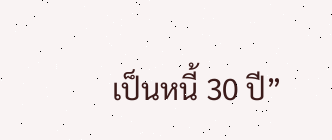เป็นหนี้ 30 ปี”